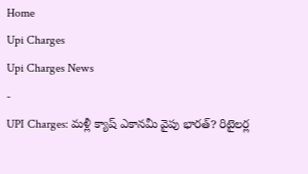Home
Upi Charges
Upi Charges News
-
UPI Charges: మళ్లీ క్యాష్ ఎకానమీ వైపు భారత్? రిటైలర్ల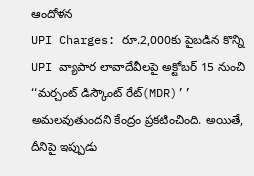ఆందోళన
UPI Charges: రూ.2,000కు పైబడిన కొన్ని UPI వ్యాపార లావాదేవీలపై అక్టోబర్ 15 నుంచి ‘‘మర్చంట్ డిస్కౌంట్ రేట్(MDR)’’ అమలవుతుందని కేంద్రం ప్రకటించింది. అయితే, దీనిపై ఇప్పుడు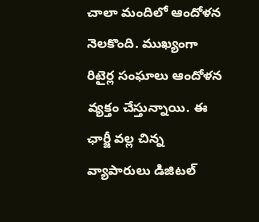చాలా మందిలో ఆందోళన నెలకొంది. ముఖ్యంగా రిటైర్ల సంఘాలు ఆందోళన వ్యక్తం చేస్తున్నాయి. ఈ ఛార్జీ వల్ల చిన్న వ్యాపారులు డిజిటల్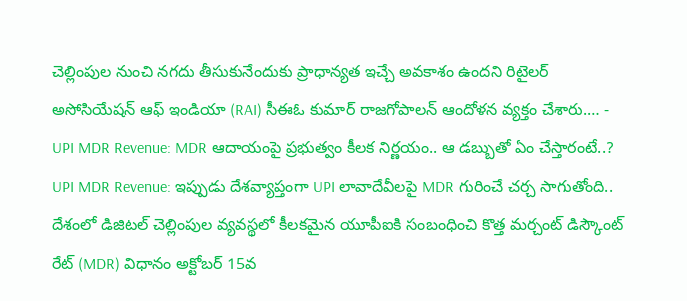చెల్లింపుల నుంచి నగదు తీసుకునేందుకు ప్రాధాన్యత ఇచ్చే అవకాశం ఉందని రిటైలర్ అసోసియేషన్ ఆఫ్ ఇండియా (RAI) సీఈఓ కుమార్ రాజగోపాలన్ ఆందోళన వ్యక్తం చేశారు.… -
UPI MDR Revenue: MDR ఆదాయంపై ప్రభుత్వం కీలక నిర్ణయం.. ఆ డబ్బుతో ఏం చేస్తారంటే..?
UPI MDR Revenue: ఇప్పుడు దేశవ్యాప్తంగా UPI లావాదేవీలపై MDR గురించే చర్చ సాగుతోంది.. దేశంలో డిజిటల్ చెల్లింపుల వ్యవస్థలో కీలకమైన యూపీఐకి సంబంధించి కొత్త మర్చంట్ డిస్కౌంట్ రేట్ (MDR) విధానం అక్టోబర్ 15వ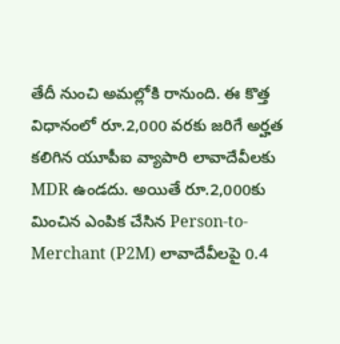తేదీ నుంచి అమల్లోకి రానుంది. ఈ కొత్త విధానంలో రూ.2,000 వరకు జరిగే అర్హత కలిగిన యూపీఐ వ్యాపారి లావాదేవీలకు MDR ఉండదు. అయితే రూ.2,000కు మించిన ఎంపిక చేసిన Person-to-Merchant (P2M) లావాదేవీలపై 0.4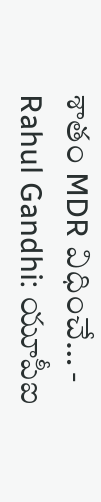శాతం MDR విధించే… -
Rahul Gandhi: యూపీఐ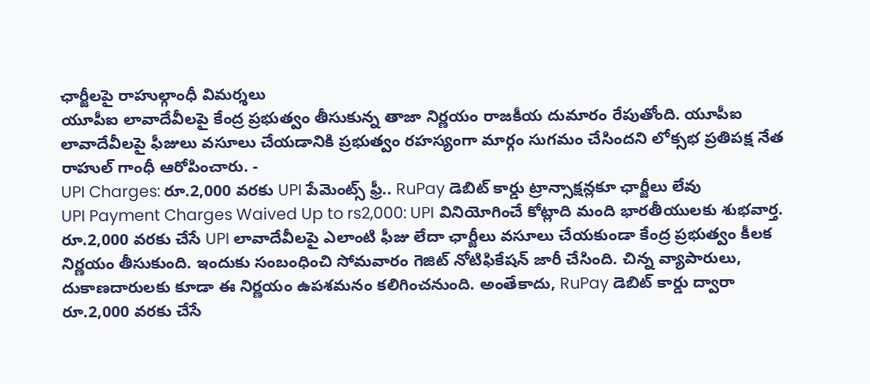ఛార్జీలపై రాహుల్గాంధీ విమర్శలు
యూపీఐ లావాదేవీలపై కేంద్ర ప్రభుత్వం తీసుకున్న తాజా నిర్ణయం రాజకీయ దుమారం రేపుతోంది. యూపీఐ లావాదేవీలపై ఫీజులు వసూలు చేయడానికి ప్రభుత్వం రహస్యంగా మార్గం సుగమం చేసిందని లోక్సభ ప్రతిపక్ష నేత రాహుల్ గాంధీ ఆరోపించారు. -
UPI Charges: రూ.2,000 వరకు UPI పేమెంట్స్ ఫ్రీ.. RuPay డెబిట్ కార్డు ట్రాన్సాక్షన్లకూ ఛార్జీలు లేవు
UPI Payment Charges Waived Up to rs2,000: UPI వినియోగించే కోట్లాది మంది భారతీయులకు శుభవార్త. రూ.2,000 వరకు చేసే UPI లావాదేవీలపై ఎలాంటి ఫీజు లేదా ఛార్జీలు వసూలు చేయకుండా కేంద్ర ప్రభుత్వం కీలక నిర్ణయం తీసుకుంది. ఇందుకు సంబంధించి సోమవారం గెజిట్ నోటిఫికేషన్ జారీ చేసింది. చిన్న వ్యాపారులు, దుకాణదారులకు కూడా ఈ నిర్ణయం ఉపశమనం కలిగించనుంది. అంతేకాదు, RuPay డెబిట్ కార్డు ద్వారా రూ.2,000 వరకు చేసే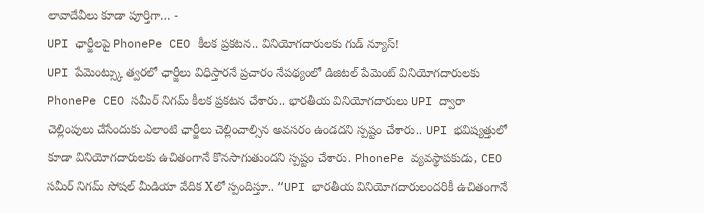లావాదేవీలు కూడా పూర్తిగా… -
UPI ఛార్జీలపై PhonePe CEO కీలక ప్రకటన.. వినియోగదారులకు గుడ్ న్యూస్!
UPI పేమెంట్స్కు త్వరలో ఛార్జీలు విధిస్తారనే ప్రచారం నేపథ్యంలో డిజిటల్ పేమెంట్ వినియోగదారులకు PhonePe CEO సమీర్ నిగమ్ కీలక ప్రకటన చేశారు.. భారతీయ వినియోగదారులు UPI ద్వారా చెల్లింపులు చేసేందుకు ఎలాంటి ఛార్జీలు చెల్లించాల్సిన అవసరం ఉండదని స్పష్టం చేశారు.. UPI భవిష్యత్తులో కూడా వినియోగదారులకు ఉచితంగానే కొనసాగుతుందని స్పష్టం చేశారు. PhonePe వ్యవస్థాపకుడు, CEO సమీర్ నిగమ్ సోషల్ మీడియా వేదిక Xలో స్పందిస్తూ.. “UPI భారతీయ వినియోగదారులందరికీ ఉచితంగానే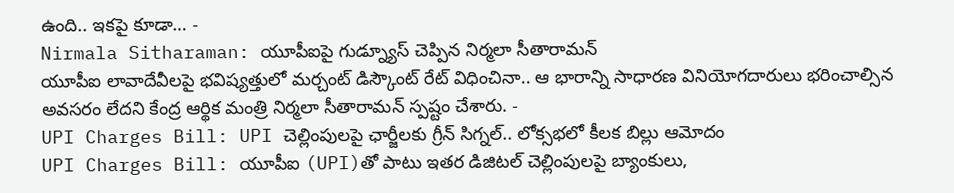ఉంది.. ఇకపై కూడా… -
Nirmala Sitharaman: యూపీఐపై గుడ్న్యూస్ చెప్పిన నిర్మలా సీతారామన్
యూపీఐ లావాదేవీలపై భవిష్యత్తులో మర్చంట్ డిస్కౌంట్ రేట్ విధించినా.. ఆ భారాన్ని సాధారణ వినియోగదారులు భరించాల్సిన అవసరం లేదని కేంద్ర ఆర్థిక మంత్రి నిర్మలా సీతారామన్ స్పష్టం చేశారు. -
UPI Charges Bill: UPI చెల్లింపులపై ఛార్జీలకు గ్రీన్ సిగ్నల్.. లోక్సభలో కీలక బిల్లు ఆమోదం
UPI Charges Bill: యూపీఐ (UPI)తో పాటు ఇతర డిజిటల్ చెల్లింపులపై బ్యాంకులు,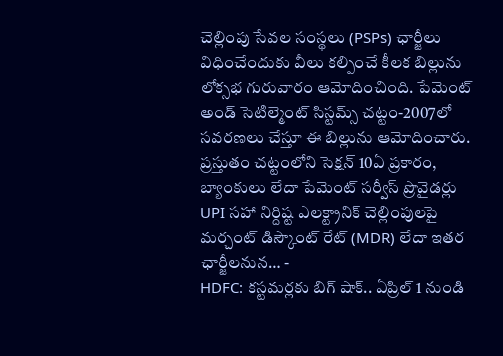చెల్లింపు సేవల సంస్థలు (PSPs) ఛార్జీలు విధించేందుకు వీలు కల్పించే కీలక బిల్లును లోక్సభ గురువారం ఆమోదించింది. పేమెంట్ అండ్ సెటిల్మెంట్ సిస్టమ్స్ చట్టం-2007లో సవరణలు చేస్తూ ఈ బిల్లును ఆమోదించారు. ప్రస్తుతం చట్టంలోని సెక్షన్ 10ఏ ప్రకారం, బ్యాంకులు లేదా పేమెంట్ సర్వీస్ ప్రొవైడర్లు UPI సహా నిర్దిష్ట ఎలక్ట్రానిక్ చెల్లింపులపై మర్చంట్ డిస్కౌంట్ రేట్ (MDR) లేదా ఇతర ఛార్జీలనున… -
HDFC: కస్టమర్లకు బిగ్ షాక్.. ఏప్రిల్ 1 నుండి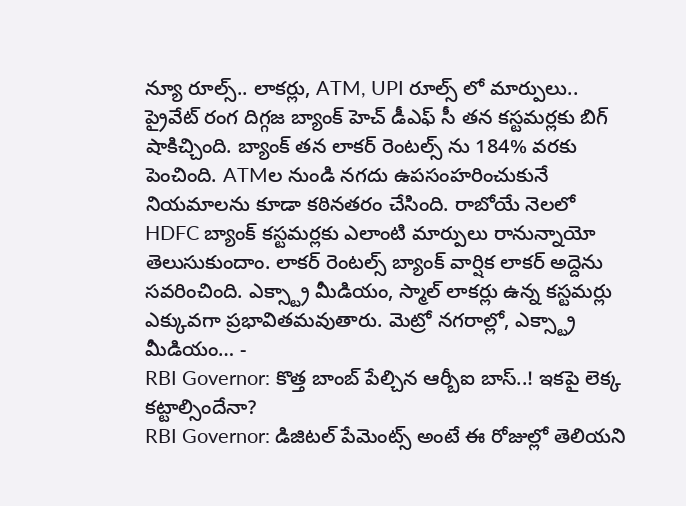న్యూ రూల్స్.. లాకర్లు, ATM, UPI రూల్స్ లో మార్పులు..
ప్రైవేట్ రంగ దిగ్గజ బ్యాంక్ హెచ్ డీఎఫ్ సీ తన కస్టమర్లకు బిగ్ షాకిచ్చింది. బ్యాంక్ తన లాకర్ రెంటల్స్ ను 184% వరకు పెంచింది. ATMల నుండి నగదు ఉపసంహరించుకునే నియమాలను కూడా కఠినతరం చేసింది. రాబోయే నెలలో HDFC బ్యాంక్ కస్టమర్లకు ఎలాంటి మార్పులు రానున్నాయో తెలుసుకుందాం. లాకర్ రెంటల్స్ బ్యాంక్ వార్షిక లాకర్ అద్దెను సవరించింది. ఎక్స్ట్రా మీడియం, స్మాల్ లాకర్లు ఉన్న కస్టమర్లు ఎక్కువగా ప్రభావితమవుతారు. మెట్రో నగరాల్లో, ఎక్స్ట్రా మీడియం… -
RBI Governor: కొత్త బాంబ్ పేల్చిన ఆర్బీఐ బాస్..! ఇకపై లెక్క కట్టాల్సిందేనా?
RBI Governor: డిజిటల్ పేమెంట్స్ అంటే ఈ రోజుల్లో తెలియని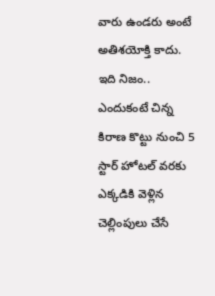వారు ఉండరు అంటే అతిశయోక్తి కాదు. ఇది నిజం.. ఎందుకంటే చిన్న కిరాణ కొట్టు నుంచి 5 స్టార్ హోటల్ వరకు ఎక్కడికి వెళ్లిన చెల్లింపులు చేసే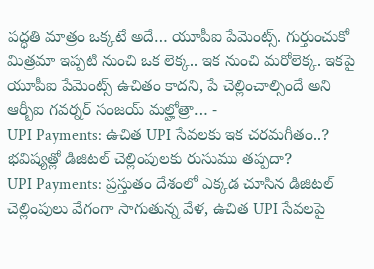పద్ధతి మాత్రం ఒక్కటే అదే… యూపీఐ పేమెంట్స్. గుర్తుంచుకో మిత్రమా ఇప్పటి నుంచి ఒక లెక్క.. ఇక నుంచి మరోలెక్క. ఇకపై యూపీఐ పేమెంట్స్ ఉచితం కాదని, పే చెల్లించాల్సిందే అని ఆర్బీఐ గవర్నర్ సంజయ్ మల్హోత్రా… -
UPI Payments: ఉచిత UPI సేవలకు ఇక చరమగీతం..? భవిష్యత్లో డిజిటల్ చెల్లింపులకు రుసుము తప్పదా?
UPI Payments: ప్రస్తుతం దేశంలో ఎక్కడ చూసిన డిజిటల్ చెల్లింపులు వేగంగా సాగుతున్న వేళ, ఉచిత UPI సేవలపై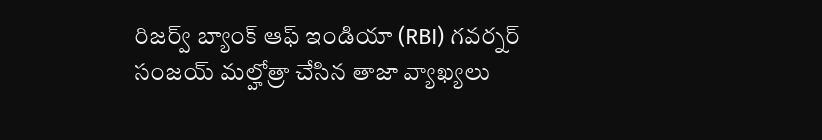రిజర్వ్ బ్యాంక్ ఆఫ్ ఇండియా (RBI) గవర్నర్ సంజయ్ మల్హోత్రా చేసిన తాజా వ్యాఖ్యలు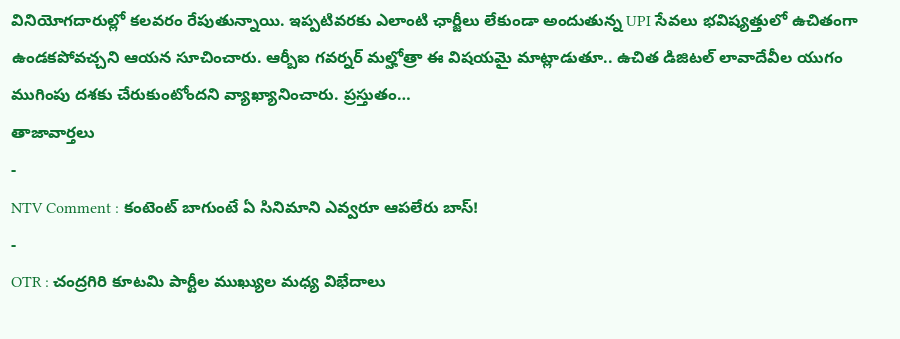వినియోగదారుల్లో కలవరం రేపుతున్నాయి. ఇప్పటివరకు ఎలాంటి ఛార్జీలు లేకుండా అందుతున్న UPI సేవలు భవిష్యత్తులో ఉచితంగా ఉండకపోవచ్చని ఆయన సూచించారు. ఆర్బీఐ గవర్నర్ మల్హోత్రా ఈ విషయమై మాట్లాడుతూ.. ఉచిత డిజిటల్ లావాదేవీల యుగం ముగింపు దశకు చేరుకుంటోందని వ్యాఖ్యానించారు. ప్రస్తుతం…
తాజావార్తలు
-
NTV Comment : కంటెంట్ బాగుంటే ఏ సినిమాని ఎవ్వరూ ఆపలేరు బాస్!
-
OTR : చంద్రగిరి కూటమి పార్టీల ముఖ్యుల మధ్య విభేదాలు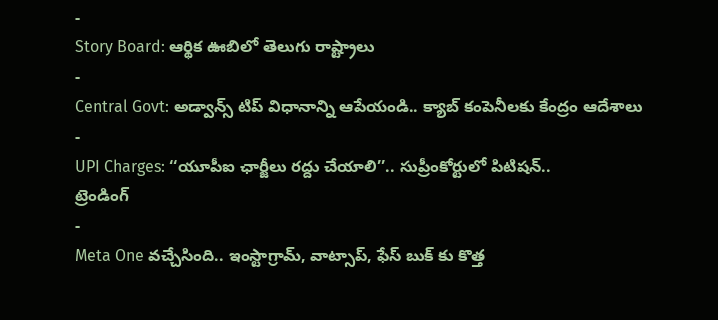-
Story Board: ఆర్థిక ఊబిలో తెలుగు రాష్ట్రాలు
-
Central Govt: అడ్వాన్స్ టిప్ విధానాన్ని ఆపేయండి.. క్యాబ్ కంపెనీలకు కేంద్రం ఆదేశాలు
-
UPI Charges: ‘‘యూపీఐ ఛార్జీలు రద్దు చేయాలి’’.. సుప్రీంకోర్టులో పిటిషన్..
ట్రెండింగ్
-
Meta One వచ్చేసింది.. ఇంస్టాగ్రామ్, వాట్సాప్, ఫేస్ బుక్ కు కొత్త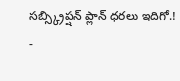సబ్స్క్రిప్షన్ ప్లాన్ ధరలు ఇదిగో.!
-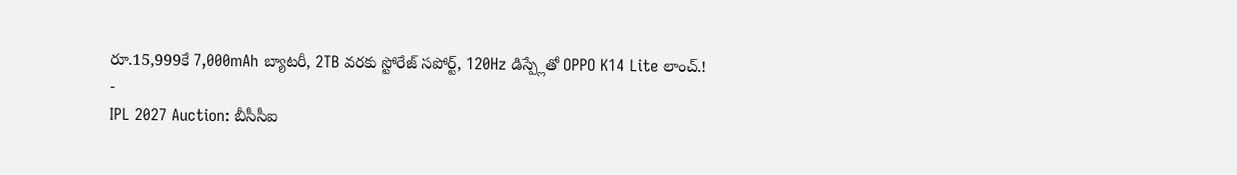రూ.15,999కే 7,000mAh బ్యాటరీ, 2TB వరకు స్టోరేజ్ సపోర్ట్, 120Hz డిస్ప్లేతో OPPO K14 Lite లాంచ్.!
-
IPL 2027 Auction: బీసీసీఐ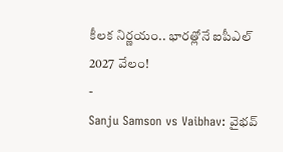కీలక నిర్ణయం.. భారత్లోనే ఐపీఎల్ 2027 వేలం!
-
Sanju Samson vs Vaibhav: వైభవ్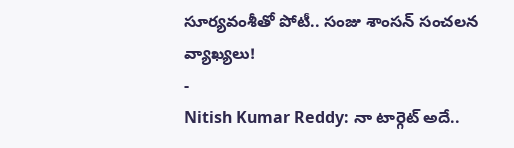సూర్యవంశీతో పోటీ.. సంజు శాంసన్ సంచలన వ్యాఖ్యలు!
-
Nitish Kumar Reddy: నా టార్గెట్ అదే..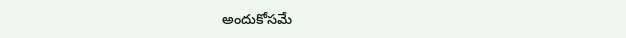అందుకోసమే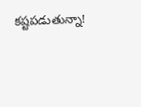కష్టపడుతున్నా!